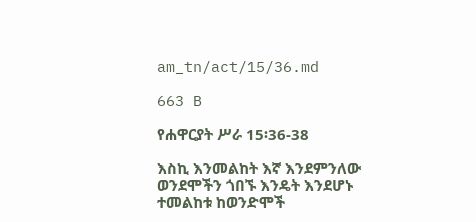am_tn/act/15/36.md

663 B

የሐዋርያት ሥራ 15፡36-38

እስኪ እንመልከት እኛ እንደምንለው ወንደሞችን ጎበኙ እንዴት እንደሆኑ ተመልከቱ ከወንድሞች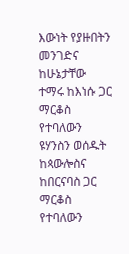እውነት የያዙበትን መንገድና ከሁኔታቸው ተማሩ ከእነሱ ጋር ማርቆስ የተባለውን ዩሃንስን ወሰዱት ከጳውሎስና ከበርናባስ ጋር ማርቆስ የተባለውን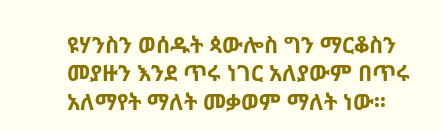ዩሃንስን ወሰዱት ጳውሎስ ግን ማርቆስን መያዙን እንደ ጥሩ ነገር አለያውም በጥሩ አለማየት ማለት መቃወም ማለት ነው፡፡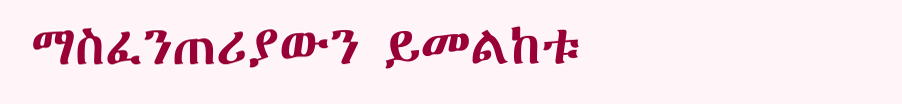ማስፈንጠሪያውን ይመልከቱ